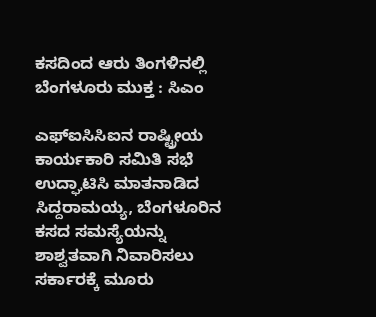ಕಸದಿಂದ ಆರು ತಿಂಗಳಿನಲ್ಲಿ ಬೆಂಗಳೂರು ಮುಕ್ತ : ಸಿಎಂ

ಎಫ್ಐಸಿಸಿಐನ ರಾಷ್ಟ್ರೀಯ ಕಾರ್ಯಕಾರಿ ಸಮಿತಿ ಸಭೆ ಉದ್ಘಾಟಿಸಿ ಮಾತನಾಡಿದ ಸಿದ್ದರಾಮಯ್ಯ, ಬೆಂಗಳೂರಿನ ಕಸದ ಸಮಸ್ಯೆಯನ್ನು ಶಾಶ್ವತವಾಗಿ ನಿವಾರಿಸಲು ಸರ್ಕಾರಕ್ಕೆ ಮೂರು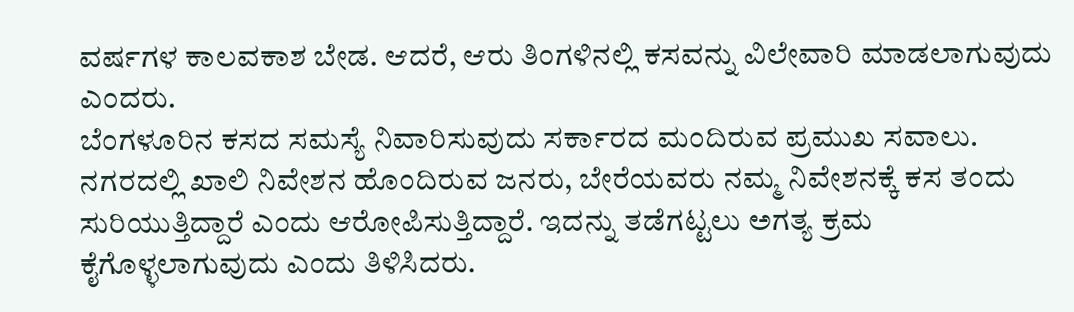ವರ್ಷಗಳ ಕಾಲವಕಾಶ ಬೇಡ. ಆದರೆ, ಆರು ತಿಂಗಳಿನಲ್ಲಿ ಕಸವನ್ನು ವಿಲೇವಾರಿ ಮಾಡಲಾಗುವುದು ಎಂದರು.
ಬೆಂಗಳೂರಿನ ಕಸದ ಸಮಸ್ಯೆ ನಿವಾರಿಸುವುದು ಸರ್ಕಾರದ ಮಂದಿರುವ ಪ್ರಮುಖ ಸವಾಲು. ನಗರದಲ್ಲಿ ಖಾಲಿ ನಿವೇಶನ ಹೊಂದಿರುವ ಜನರು, ಬೇರೆಯವರು ನಮ್ಮ ನಿವೇಶನಕ್ಕೆ ಕಸ ತಂದು ಸುರಿಯುತ್ತಿದ್ದಾರೆ ಎಂದು ಆರೋಪಿಸುತ್ತಿದ್ದಾರೆ. ಇದನ್ನು ತಡೆಗಟ್ಟಲು ಅಗತ್ಯ ಕ್ರಮ ಕೈಗೊಳ್ಳಲಾಗುವುದು ಎಂದು ತಿಳಿಸಿದರು.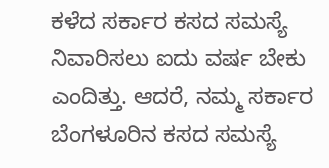ಕಳೆದ ಸರ್ಕಾರ ಕಸದ ಸಮಸ್ಯೆ ನಿವಾರಿಸಲು ಐದು ವರ್ಷ ಬೇಕು ಎಂದಿತ್ತು. ಆದರೆ, ನಮ್ಮ ಸರ್ಕಾರ ಬೆಂಗಳೂರಿನ ಕಸದ ಸಮಸ್ಯೆ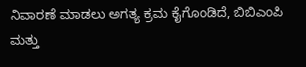ನಿವಾರಣೆ ಮಾಡಲು ಅಗತ್ಯ ಕ್ರಮ ಕೈಗೊಂಡಿದೆ, ಬಿಬಿಎಂಪಿ ಮತ್ತು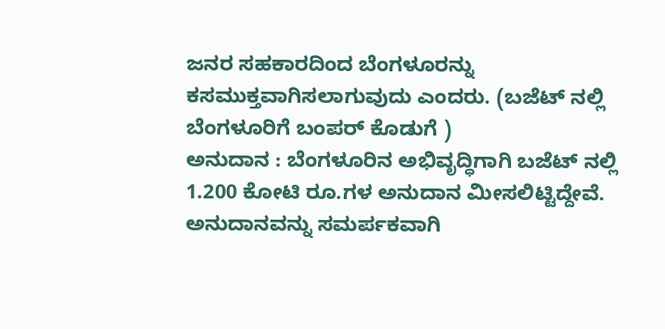ಜನರ ಸಹಕಾರದಿಂದ ಬೆಂಗಳೂರನ್ನು ಕಸಮುಕ್ತವಾಗಿಸಲಾಗುವುದು ಎಂದರು. (ಬಜೆಟ್ ನಲ್ಲಿ ಬೆಂಗಳೂರಿಗೆ ಬಂಪರ್ ಕೊಡುಗೆ )
ಅನುದಾನ : ಬೆಂಗಳೂರಿನ ಅಭಿವೃದ್ಧಿಗಾಗಿ ಬಜೆಟ್ ನಲ್ಲಿ 1.200 ಕೋಟಿ ರೂ.ಗಳ ಅನುದಾನ ಮೀಸಲಿಟ್ಟಿದ್ದೇವೆ. ಅನುದಾನವನ್ನು ಸಮರ್ಪಕವಾಗಿ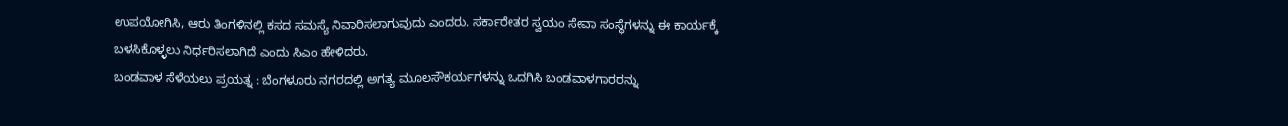ಉಪಯೋಗಿಸಿ, ಆರು ತಿಂಗಳಿನಲ್ಲಿ ಕಸದ ಸಮಸ್ಯೆ ನಿವಾರಿಸಲಾಗುವುದು ಎಂದರು. ಸರ್ಕಾರೇತರ ಸ್ವಯಂ ಸೇವಾ ಸಂಸ್ಥೆಗಳನ್ನು ಈ ಕಾರ್ಯಕ್ಕೆ ಬಳಸಿಕೊಳ್ಳಲು ನಿರ್ಧರಿಸಲಾಗಿದೆ ಎಂದು ಸಿಎಂ ಹೇಳಿದರು.
ಬಂಡವಾಳ ಸೆಳೆಯಲು ಪ್ರಯತ್ನ : ಬೆಂಗಳೂರು ನಗರದಲ್ಲಿ ಅಗತ್ಯ ಮೂಲಸೌಕರ್ಯಗಳನ್ನು ಒದಗಿಸಿ ಬಂಡವಾಳಗಾರರನ್ನು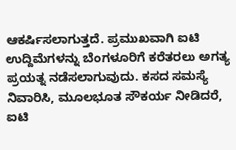ಆಕರ್ಷಿಸಲಾಗುತ್ತದೆ. ಪ್ರಮುಖವಾಗಿ ಐಟಿ ಉದ್ದಿಮೆಗಳನ್ನು ಬೆಂಗಳೂರಿಗೆ ಕರೆತರಲು ಅಗತ್ಯ ಪ್ರಯತ್ನ ನಡೆಸಲಾಗುವುದು. ಕಸದ ಸಮಸ್ಯೆ ನಿವಾರಿಸಿ, ಮೂಲಭೂತ ಸೌಕರ್ಯ ನೀಡಿದರೆ, ಐಟಿ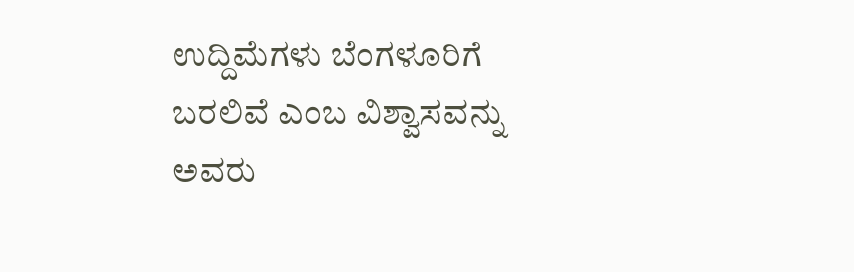ಉದ್ದಿಮೆಗಳು ಬೆಂಗಳೂರಿಗೆ ಬರಲಿವೆ ಎಂಬ ವಿಶ್ವಾಸವನ್ನು ಅವರು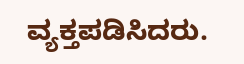ವ್ಯಕ್ತಪಡಿಸಿದರು.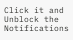Click it and Unblock the Notifications